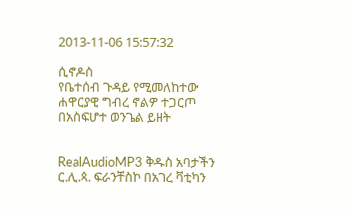2013-11-06 15:57:32

ሲኖዶስ
የቤተሰብ ጉዳይ የሚመለከተው ሐዋርያዊ ግብረ ኖልዎ ተጋርጦ በአስፍሆተ ወንጌል ይዘት


RealAudioMP3 ቅዱስ አባታችን ር.ሊ.ጳ. ፍራንቸስኮ በአገረ ቫቲካን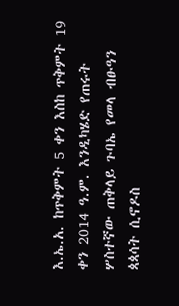እ.ኤ.አ. ከጥቅምት 5 ቀን እስከ ጥቅምት 19 ቀን 2014 ዓ.ም. እንዲካሄድ የጠሩት ሦስተኛው ጠቅላይ ጉባኤ የመላ ብፁዓን ጳጳሳት ሲኖዶስ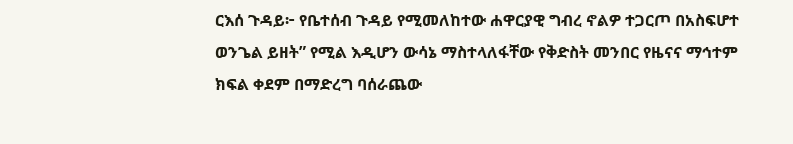ርእሰ ጉዳይ፦ የቤተሰብ ጉዳይ የሚመለከተው ሐዋርያዊ ግብረ ኖልዎ ተጋርጦ በአስፍሆተ ወንጌል ይዘት” የሚል እዲሆን ውሳኔ ማስተላለፋቸው የቅድስት መንበር የዜናና ማኅተም ክፍል ቀደም በማድረግ ባሰራጨው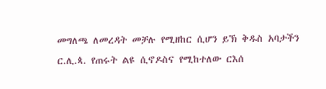መግለጫ ለመረዳት መቻሉ የሚዘከር ሲሆን ይኽ ቅዱስ አባታችን ር.ሊ.ጳ. የጠሩት ልዩ ሲኖዶስና የሚከተለው ርእሰ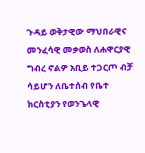ጉዳይ ወቅታዊው ማህበራዊና መንፈሳዊ መቃወስ ለሐዋርያዊ ግብረ ኖልዎ አቢይ ተጋርጦ ብቻ ሳይሆን ለቤተሰብ የቤተ ክርስቲያን የወንጌላዊ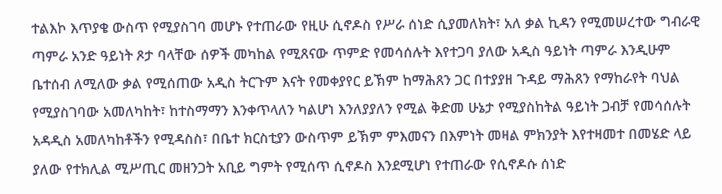ተልእኮ እጥያቄ ውስጥ የሚያስገባ መሆኑ የተጠራው የዚሁ ሲኖዶስ የሥራ ሰነድ ሲያመለክት፣ አለ ቃል ኪዳን የሚመሠረተው ግብራዊ ጣምራ አንድ ዓይነት ጾታ ባላቸው ሰዎች መካከል የሚጸናው ጥምድ የመሳሰሉት እየተጋባ ያለው አዲስ ዓይነት ጣምራ እንዲሁም ቤተሰብ ለሚለው ቃል የሚሰጠው አዲስ ትርጉም እናት የመቀያየር ይኽም ከማሕጸን ጋር በተያያዘ ጉዳይ ማሕጸን የማከራየት ባህል የሚያስገባው አመለካከት፣ ከተስማማን እንቀጥላለን ካልሆነ እንለያያለን የሚል ቅድመ ሁኔታ የሚያስከትል ዓይነት ጋብቻ የመሳሰሉት አዳዲስ አመለካከቶችን የሚዳስስ፣ በቤተ ክርስቲያን ውስጥም ይኽም ምእመናን በእምነት መዛል ምክንያት እየተዛመተ በመሄድ ላይ ያለው የተክሊል ሚሥጢር መዘንጋት አቢይ ግምት የሚሰጥ ሲኖዶስ እንደሚሆነ የተጠራው የሲኖዶሱ ሰነድ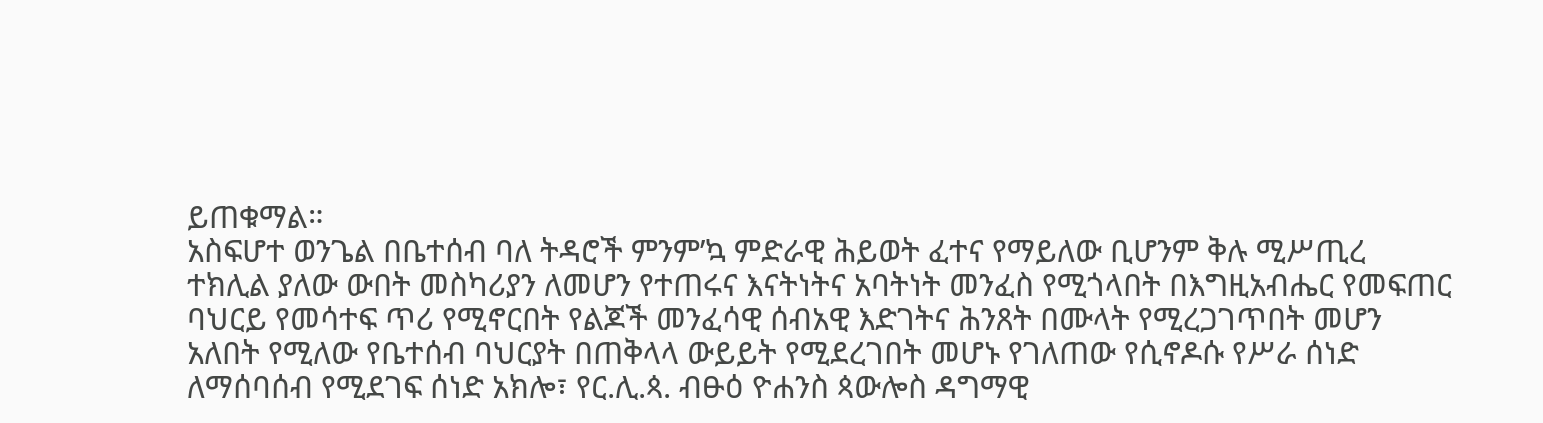ይጠቁማል።
አስፍሆተ ወንጌል በቤተሰብ ባለ ትዳሮች ምንም’ኳ ምድራዊ ሕይወት ፈተና የማይለው ቢሆንም ቅሉ ሚሥጢረ ተክሊል ያለው ውበት መስካሪያን ለመሆን የተጠሩና እናትነትና አባትነት መንፈስ የሚጎላበት በእግዚአብሔር የመፍጠር ባህርይ የመሳተፍ ጥሪ የሚኖርበት የልጆች መንፈሳዊ ሰብአዊ እድገትና ሕንጸት በሙላት የሚረጋገጥበት መሆን አለበት የሚለው የቤተሰብ ባህርያት በጠቅላላ ውይይት የሚደረገበት መሆኑ የገለጠው የሲኖዶሱ የሥራ ሰነድ ለማሰባሰብ የሚደገፍ ሰነድ አክሎ፣ የር.ሊ.ጳ. ብፁዕ ዮሐንስ ጳውሎስ ዳግማዊ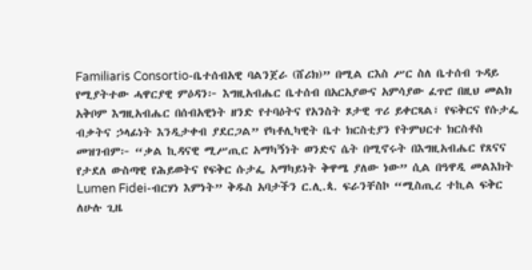Familiaris Consortio-ቤተሰብአዊ ባልንጀራ (ሸሪክ)” በሚል ርእስ ሥር ስለ ቤተሰብ ጉዳይ የሚያትተው ሓዋርያዊ ምዕዳን፦ እግዚአብሔር ቤተሰብ በአርአያውና አምሳያው ፈጥሮ በዚህ መልክ አቅቦም እግዚአብሔር በሰብአዊነት ዘንድ የተባዕትና የአንስት ጾታዊ ጥሪ ይቀርጻል፣ የፍቅርና የሱታፌ ብቃትና ኃላፊነት እንዲታቀብ ያደርጋል” የካቶሊካዊት ቤተ ክርስቲያን የትምህርተ ክርስቶስ መዝገብም፦ “ቃል ኪዳናዊ ሚሥጢር አማካኝነት ወንድና ሴት በሚኖሩት በእግዚአብሔር የጸናና የታደለ ውስጣዊ የሕይወትና የፍቅር ሱታፌ አማካይነት ቅዋሜ ያለው ነው” ሲል በዓዋዲ መልእክት Lumen Fidei-ብርሃነ እምነት” ቅዱስ አባታችን ር.ሊ.ጳ. ፍራንቸስኮ “ሚስጢረ ተኪል ፍቅር ለሁሉ ጊዜ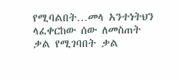የሚባልበት…መላ አንተነትህን ላፈቀርከው ሰው ለመስጠት ቃል የሚገባበት ቃል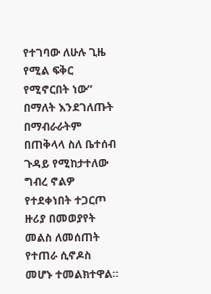የተገባው ለሁሉ ጊዜ የሚል ፍቅር የሚኖርበት ነው” በማለት እንደገለጡት በማብራራትም በጠቅላላ ስለ ቤተሰብ ጉዳይ የሚከታተለው ግብረ ኖልዎ የተደቀነበት ተጋርጦ ዙሪያ በመወያየት መልስ ለመሰጠት የተጠራ ሲኖዶስ መሆኑ ተመልክተዋል።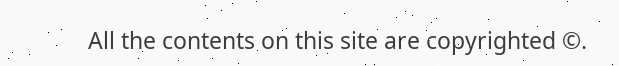All the contents on this site are copyrighted ©.